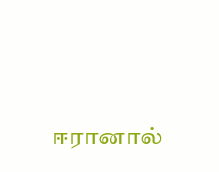ஈரானால்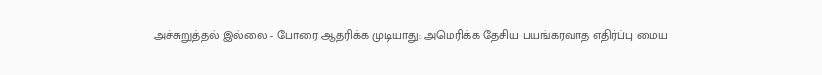அச்சுறுத்தல் இல்லை - போரை ஆதரிக்க முடியாது: அமெரிக்க தேசிய பயங்கரவாத எதிர்ப்பு மைய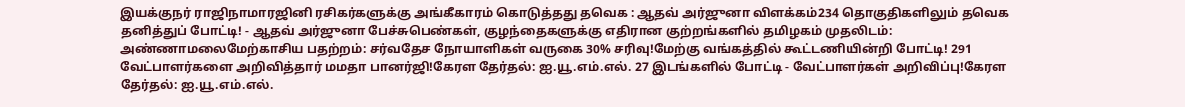இயக்குநர் ராஜிநாமாரஜினி ரசிகர்களுக்கு அங்கீகாரம் கொடுத்தது தவெக : ஆதவ் அர்ஜுனா விளக்கம்234 தொகுதிகளிலும் தவெக தனித்துப் போட்டி! - ஆதவ் அர்ஜுனா பேச்சுபெண்கள், குழந்தைகளுக்கு எதிரான குற்றங்களில் தமிழகம் முதலிடம்: அண்ணாமலைமேற்காசிய பதற்றம்: சர்வதேச நோயாளிகள் வருகை 30% சரிவு!மேற்கு வங்கத்தில் கூட்டணியின்றி போட்டி! 291 வேட்பாளர்களை அறிவித்தார் மமதா பானர்ஜி!கேரள தேர்தல்: ஐ.யூ.எம்.எல். 27 இடங்களில் போட்டி - வேட்பாளர்கள் அறிவிப்பு!கேரள தேர்தல்: ஐ.யூ.எம்.எல்.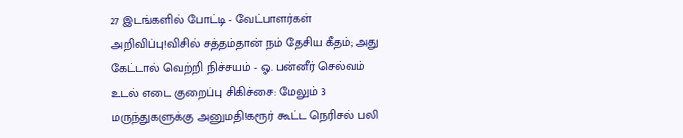27 இடங்களில் போட்டி - வேட்பாளர்கள் அறிவிப்பு!விசில் சத்தம்தான் நம் தேசிய கீதம்; அது கேட்டால் வெற்றி நிச்சயம் - ஓ. பன்னீர் செல்வம் உடல் எடை குறைப்பு சிகிச்சை: மேலும் 3 மருந்துகளுக்கு அனுமதி!கரூர் கூட்ட நெரிசல் பலி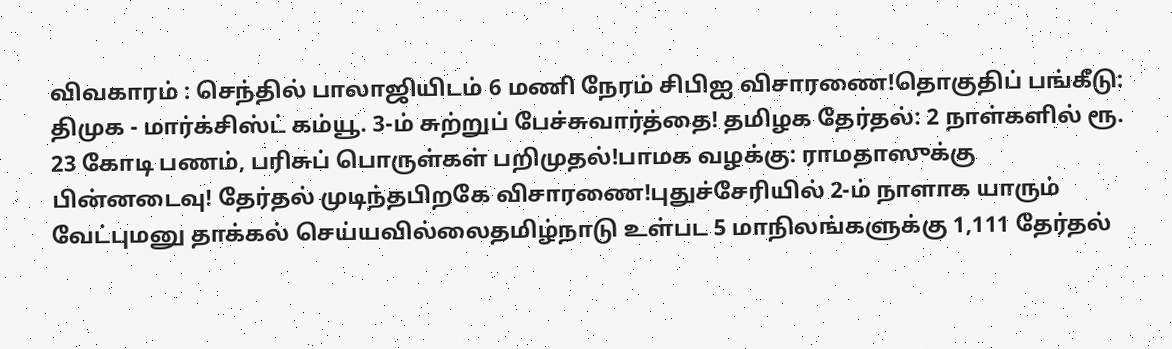விவகாரம் : செந்தில் பாலாஜியிடம் 6 மணி நேரம் சிபிஐ விசாரணை!தொகுதிப் பங்கீடு: திமுக - மார்க்சிஸ்ட் கம்யூ. 3-ம் சுற்றுப் பேச்சுவார்த்தை! தமிழக தேர்தல்: 2 நாள்களில் ரூ. 23 கோடி பணம், பரிசுப் பொருள்கள் பறிமுதல்!பாமக வழக்கு: ராமதாஸுக்கு பின்னடைவு! தேர்தல் முடிந்தபிறகே விசாரணை!புதுச்சேரியில் 2-ம் நாளாக யாரும் வேட்புமனு தாக்கல் செய்யவில்லைதமிழ்நாடு உள்பட 5 மாநிலங்களுக்கு 1,111 தேர்தல்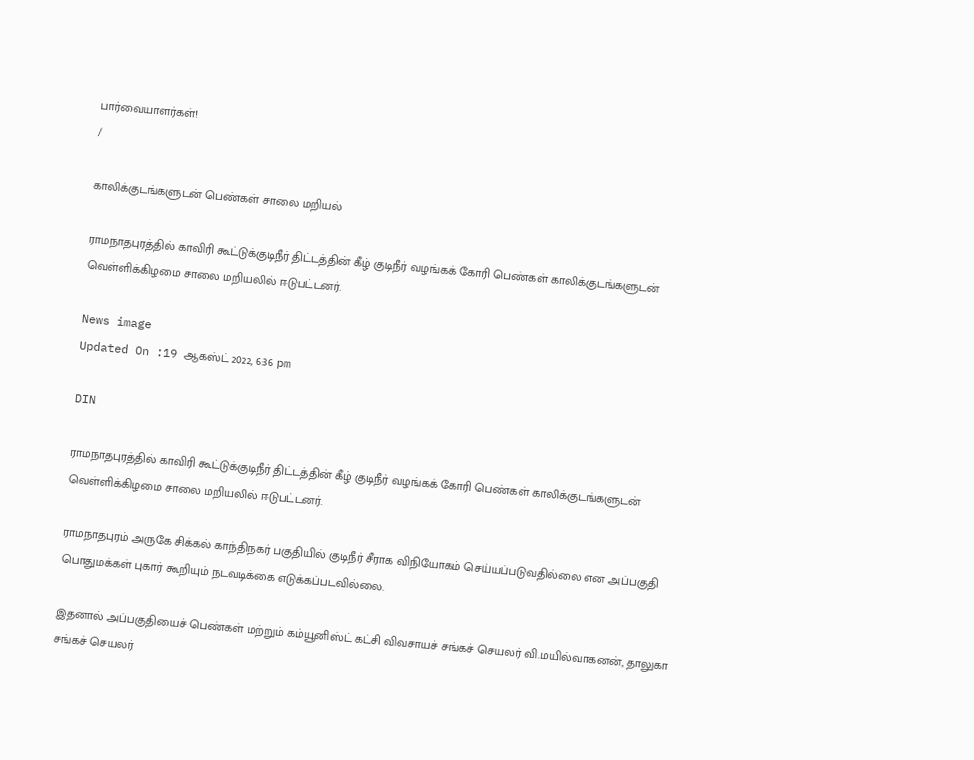பார்வையாளர்கள்!
/

காலிக்குடங்களுடன் பெண்கள் சாலை மறியல்

ராமநாதபுரத்தில் காவிரி கூட்டுக்குடிநீர் திட்டத்தின் கீழ் குடிநீர் வழங்கக் கோரி பெண்கள் காலிக்குடங்களுடன் வெள்ளிக்கிழமை சாலை மறியலில் ஈடுபட்டனர்.

News image
Updated On :19 ஆகஸ்ட் 2022, 6:36 pm

DIN

ராமநாதபுரத்தில் காவிரி கூட்டுக்குடிநீர் திட்டத்தின் கீழ் குடிநீர் வழங்கக் கோரி பெண்கள் காலிக்குடங்களுடன் வெள்ளிக்கிழமை சாலை மறியலில் ஈடுபட்டனர்.

ராமநாதபுரம் அருகே சிக்கல் காந்திநகர் பகுதியில் குடிநீர் சீராக விநியோகம் செய்யப்படுவதில்லை என அப்பகுதி பொதுமக்கள் புகார் கூறியும் நடவடிக்கை எடுக்கப்படவில்லை.

இதனால் அப்பகுதியைச் பெண்கள் மற்றும் கம்யூனிஸ்ட் கட்சி விவசாயச் சங்கச் செயலர் வி.மயில்வாகனன், தாலுகா சங்கச் செயலர்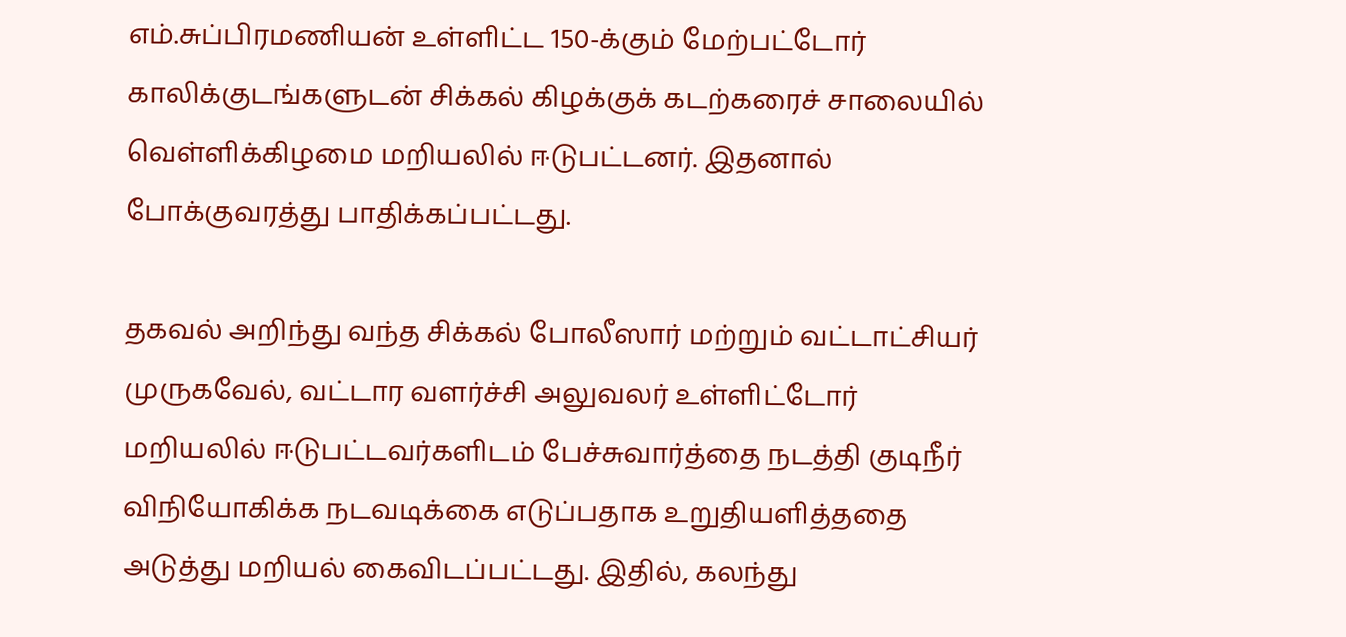எம்.சுப்பிரமணியன் உள்ளிட்ட 150-க்கும் மேற்பட்டோர் காலிக்குடங்களுடன் சிக்கல் கிழக்குக் கடற்கரைச் சாலையில் வெள்ளிக்கிழமை மறியலில் ஈடுபட்டனர். இதனால் போக்குவரத்து பாதிக்கப்பட்டது.

தகவல் அறிந்து வந்த சிக்கல் போலீஸார் மற்றும் வட்டாட்சியர் முருகவேல், வட்டார வளர்ச்சி அலுவலர் உள்ளிட்டோர் மறியலில் ஈடுபட்டவர்களிடம் பேச்சுவார்த்தை நடத்தி குடிநீர் விநியோகிக்க நடவடிக்கை எடுப்பதாக உறுதியளித்ததை அடுத்து மறியல் கைவிடப்பட்டது. இதில், கலந்து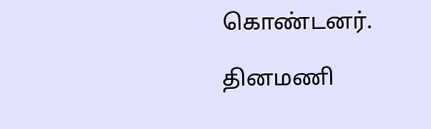கொண்டனர்.

தினமணி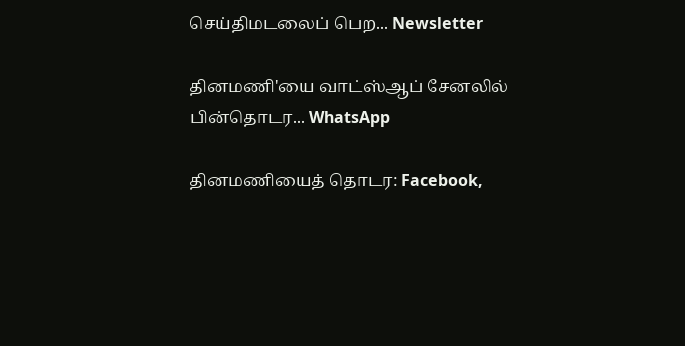செய்திமடலைப் பெற... Newsletter

தினமணி'யை வாட்ஸ்ஆப் சேனலில் பின்தொடர... WhatsApp

தினமணியைத் தொடர: Facebook,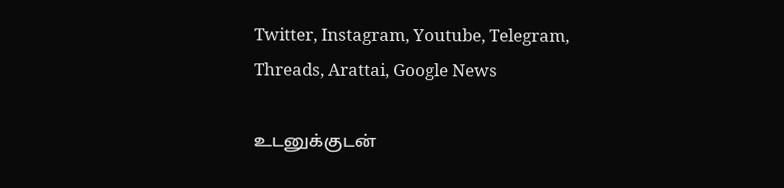Twitter, Instagram, Youtube, Telegram, Threads, Arattai, Google News

உடனுக்குடன்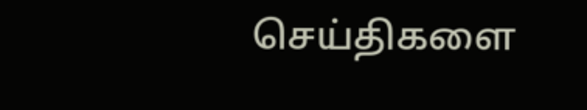செய்திகளை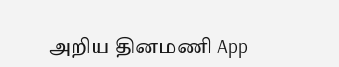அறிய தினமணி App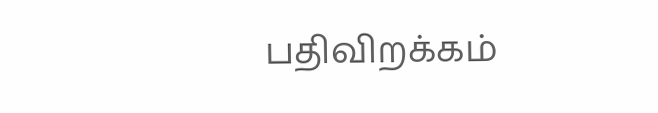பதிவிறக்கம்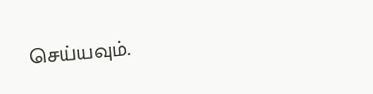செய்யவும்.